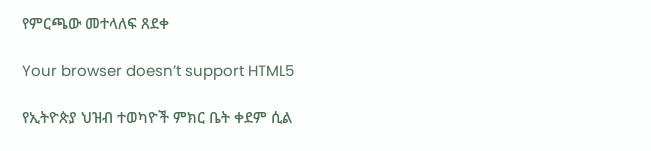የምርጫው መተላለፍ ጸደቀ

Your browser doesn’t support HTML5

የኢትዮጵያ ህዝብ ተወካዮች ምክር ቤት ቀደም ሲል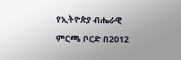የኢትዮጵያ ብሔራዊ ምርጫ ቦርድ በ2012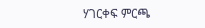ሃገርቀፍ ምርጫ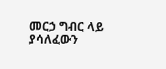መርኃ ግብር ላይ ያሳለፈውን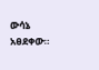ውሳኔ አፀደቀው።